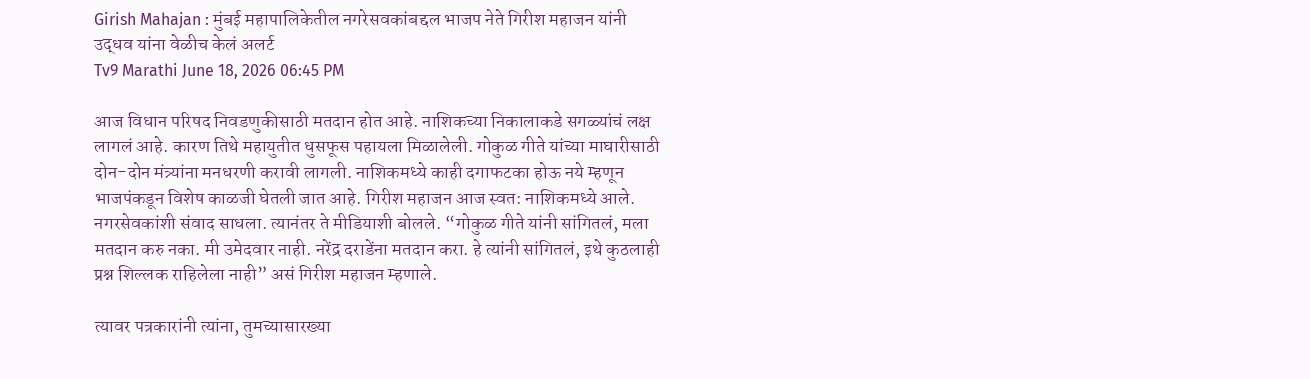Girish Mahajan : मुंबई महापालिकेतील नगरेसवकांबद्दल भाजप नेते गिरीश महाजन यांनी उद्धव यांना वेळीच केलं अलर्ट
Tv9 Marathi June 18, 2026 06:45 PM

आज विधान परिषद निवडणुकीसाठी मतदान होत आहे. नाशिकच्या निकालाकडे सगळ्यांचं लक्ष लागलं आहे. कारण तिथे महायुतीत धुसफूस पहायला मिळालेली. गोकुळ गीते यांच्या माघारीसाठी दोन-दोन मंत्र्यांना मनधरणी करावी लागली. नाशिकमध्ये काही दगाफटका होऊ नये म्हणून भाजपंकडून विशेष काळजी घेतली जात आहे. गिरीश महाजन आज स्वत: नाशिकमध्ये आले. नगरसेवकांशी संवाद साधला. त्यानंतर ते मीडियाशी बोलले. “गोकुळ गीते यांनी सांगितलं, मला मतदान करु नका. मी उमेदवार नाही. नरेंद्र दराडेंना मतदान करा. हे त्यांनी सांगितलं, इथे कुठलाही प्रश्न शिल्लक राहिलेला नाही” असं गिरीश महाजन म्हणाले.

त्यावर पत्रकारांनी त्यांना, तुमच्यासारख्या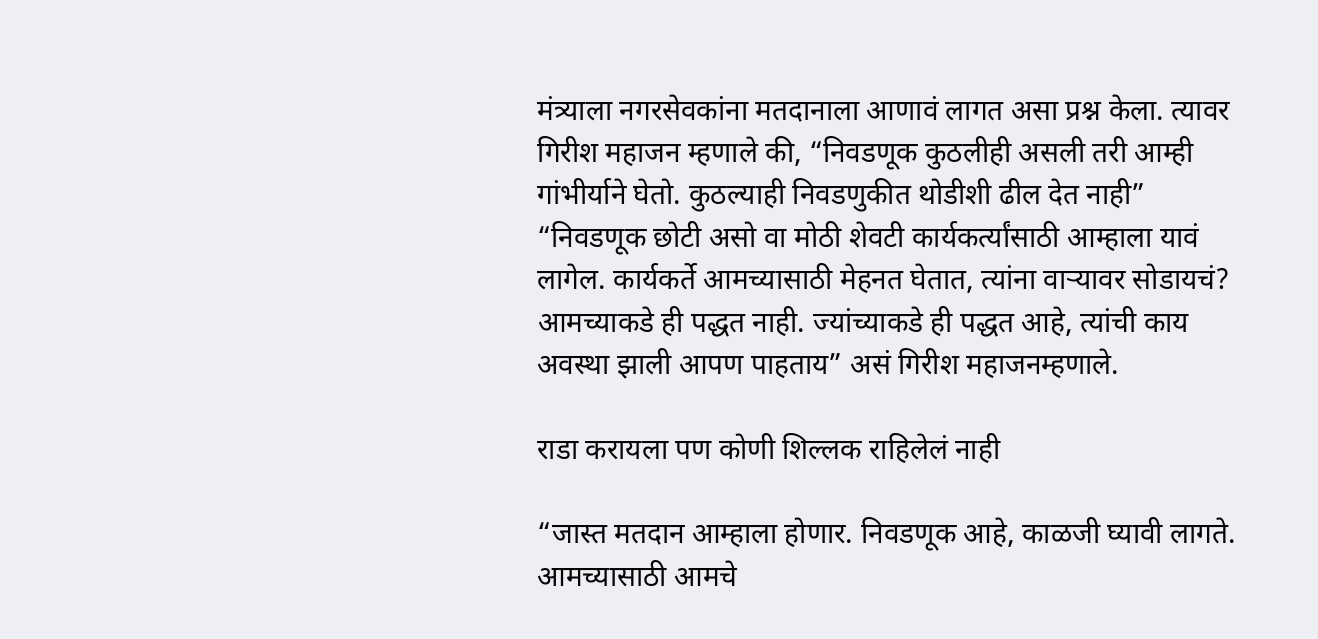मंत्र्याला नगरसेवकांना मतदानाला आणावं लागत असा प्रश्न केला. त्यावर गिरीश महाजन म्हणाले की, “निवडणूक कुठलीही असली तरी आम्ही गांभीर्याने घेतो. कुठल्याही निवडणुकीत थोडीशी ढील देत नाही” “निवडणूक छोटी असो वा मोठी शेवटी कार्यकर्त्यांसाठी आम्हाला यावं लागेल. कार्यकर्ते आमच्यासाठी मेहनत घेतात, त्यांना वाऱ्यावर सोडायचं? आमच्याकडे ही पद्धत नाही. ज्यांच्याकडे ही पद्धत आहे, त्यांची काय अवस्था झाली आपण पाहताय” असं गिरीश महाजनम्हणाले.

राडा करायला पण कोणी शिल्लक राहिलेलं नाही

“जास्त मतदान आम्हाला होणार. निवडणूक आहे, काळजी घ्यावी लागते. आमच्यासाठी आमचे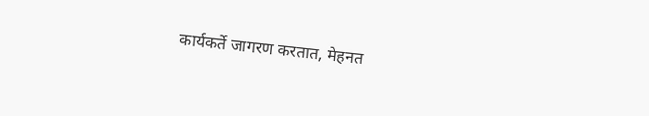कार्यकर्ते जागरण करतात, मेहनत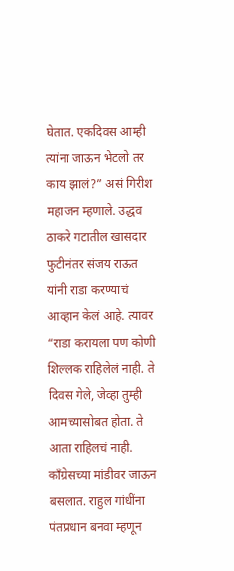घेतात. एकदिवस आम्ही त्यांना जाऊन भेटलो तर काय झालं?” असं गिरीश महाजन म्हणाले. उद्धव ठाकरे गटातील खासदार फुटीनंतर संजय राऊत यांनी राडा करण्याचं आव्हान केलं आहे. त्यावर “राडा करायला पण कोणी शिल्लक राहिलेलं नाही. ते दिवस गेले, जेव्हा तुम्ही आमच्यासोबत होता. ते आता राहिलचं नाही. काँग्रेसच्या मांडीवर जाऊन बसलात. राहुल गांधींना पंतप्रधान बनवा म्हणून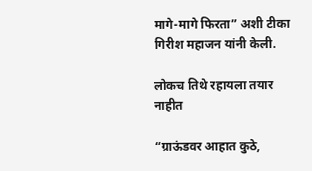मागे-मागे फिरता” अशी टीका गिरीश महाजन यांनी केली.

लोकच तिथे रहायला तयार नाहीत

“ग्राऊंडवर आहात कुठे,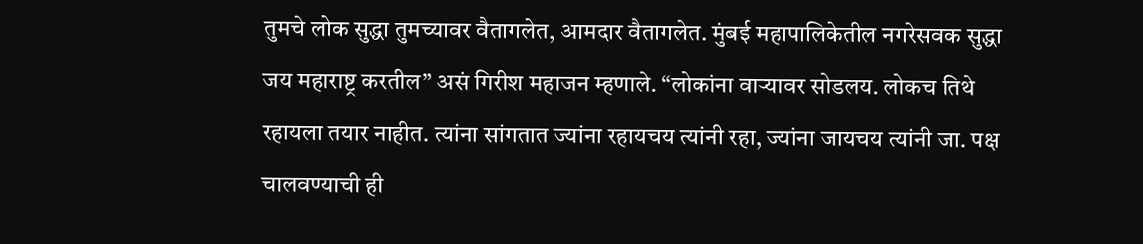तुमचे लोक सुद्धा तुमच्यावर वैतागलेत, आमदार वैतागलेत. मुंबई महापालिकेतील नगरेसवक सुद्धा जय महाराष्ट्र करतील” असं गिरीश महाजन म्हणाले. “लोकांना वाऱ्यावर सोडलय. लोकच तिथे रहायला तयार नाहीत. त्यांना सांगतात ज्यांना रहायचय त्यांनी रहा, ज्यांना जायचय त्यांनी जा. पक्ष चालवण्याची ही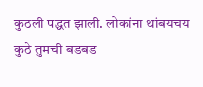कुठली पद्धत झाली. लोकांना थांबयचय कुठे तुमची बडबड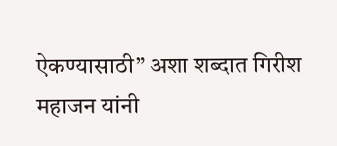ऐकण्यासाठी” अशा शब्दात गिरीश महाजन यांनी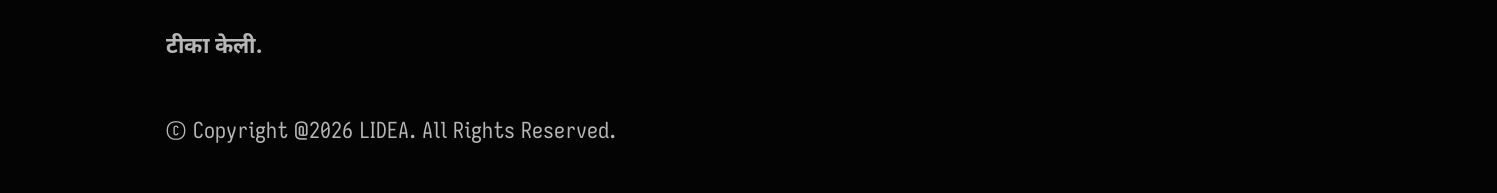टीका केली.

© Copyright @2026 LIDEA. All Rights Reserved.